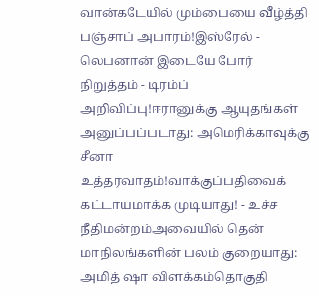வான்கடேயில் மும்பையை வீழ்த்தி பஞ்சாப் அபாரம்!இஸ்ரேல் - லெபனான் இடையே போர் நிறுத்தம் - டிரம்ப் அறிவிப்பு!ஈரானுக்கு ஆயுதங்கள் அனுப்பப்படாது: அமெரிக்காவுக்கு சீனா உத்தரவாதம்!வாக்குப்பதிவைக் கட்டாயமாக்க முடியாது! - உச்ச நீதிமன்றம்அவையில் தென் மாநிலங்களின் பலம் குறையாது: அமித் ஷா விளக்கம்தொகுதி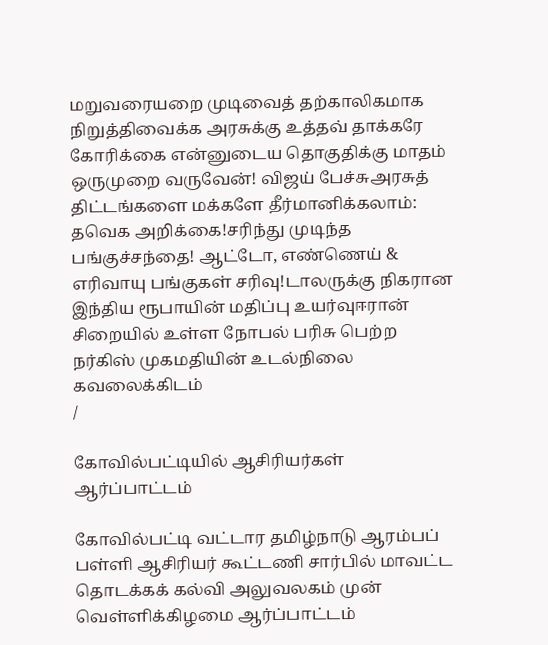மறுவரையறை முடிவைத் தற்காலிகமாக நிறுத்திவைக்க அரசுக்கு உத்தவ் தாக்கரே கோரிக்கை என்னுடைய தொகுதிக்கு மாதம் ஒருமுறை வருவேன்! விஜய் பேச்சுஅரசுத் திட்டங்களை மக்களே தீர்மானிக்கலாம்: தவெக அறிக்கை!சரிந்து முடிந்த பங்குச்சந்தை! ஆட்டோ, எண்ணெய் & எரிவாயு பங்குகள் சரிவு!டாலருக்கு நிகரான இந்திய ரூபாயின் மதிப்பு உயர்வுஈரான் சிறையில் உள்ள நோபல் பரிசு பெற்ற நர்கிஸ் முகமதியின் உடல்நிலை கவலைக்கிடம்
/

கோவில்பட்டியில் ஆசிரியர்கள் ஆர்ப்பாட்டம்

கோவில்பட்டி வட்டார தமிழ்நாடு ஆரம்பப் பள்ளி ஆசிரியர் கூட்டணி சார்பில் மாவட்ட தொடக்கக் கல்வி அலுவலகம் முன் வெள்ளிக்கிழமை ஆர்ப்பாட்டம்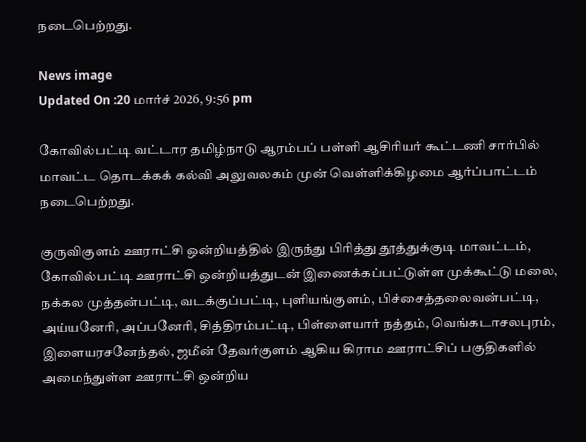நடைபெற்றது.

News image
Updated On :20 மார்ச் 2026, 9:56 pm

கோவில்பட்டி வட்டார தமிழ்நாடு ஆரம்பப் பள்ளி ஆசிரியர் கூட்டணி சார்பில் மாவட்ட தொடக்கக் கல்வி அலுவலகம் முன் வெள்ளிக்கிழமை ஆர்ப்பாட்டம் நடைபெற்றது.

குருவிகுளம் ஊராட்சி ஒன்றியத்தில் இருந்து பிரித்து தூத்துக்குடி மாவட்டம், கோவில்பட்டி ஊராட்சி ஒன்றியத்துடன் இணைக்கப்பட்டுள்ள முக்கூட்டு மலை, நக்கல முத்தன்பட்டி, வடக்குப்பட்டி, புளியங்குளம், பிச்சைத்தலைவன்பட்டி, அய்யனேரி, அப்பனேரி, சித்திரம்பட்டி, பிள்ளையார் நத்தம், வெங்கடாசலபுரம், இளையரசனேந்தல், ஜமீன் தேவர்குளம் ஆகிய கிராம ஊராட்சிப் பகுதிகளில் அமைந்துள்ள ஊராட்சி ஒன்றிய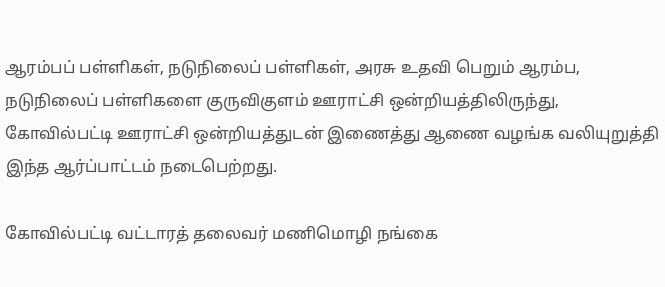ஆரம்பப் பள்ளிகள், நடுநிலைப் பள்ளிகள், அரசு உதவி பெறும் ஆரம்ப, நடுநிலைப் பள்ளிகளை குருவிகுளம் ஊராட்சி ஒன்றியத்திலிருந்து, கோவில்பட்டி ஊராட்சி ஒன்றியத்துடன் இணைத்து ஆணை வழங்க வலியுறுத்தி இந்த ஆர்ப்பாட்டம் நடைபெற்றது.

கோவில்பட்டி வட்டாரத் தலைவர் மணிமொழி நங்கை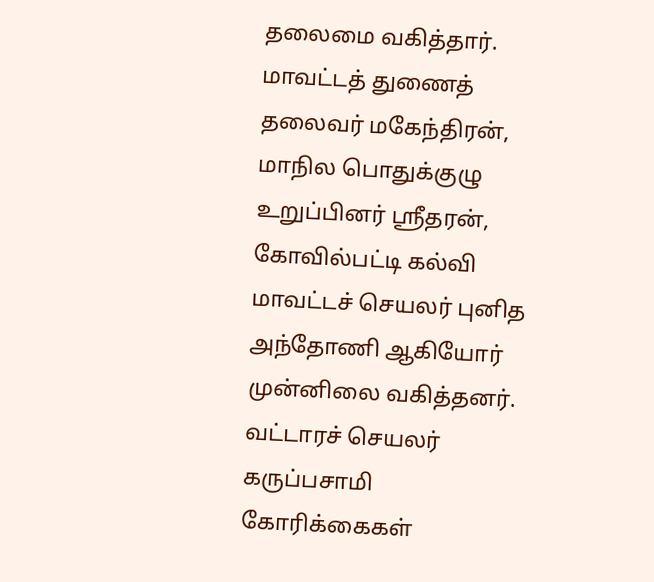தலைமை வகித்தார். மாவட்டத் துணைத் தலைவர் மகேந்திரன், மாநில பொதுக்குழு உறுப்பினர் ஸ்ரீதரன், கோவில்பட்டி கல்வி மாவட்டச் செயலர் புனித அந்தோணி ஆகியோர் முன்னிலை வகித்தனர். வட்டாரச் செயலர் கருப்பசாமி கோரிக்கைகள்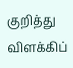குறித்து விளக்கிப்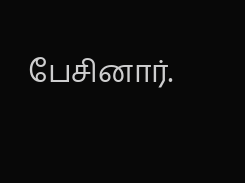பேசினார்.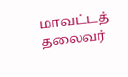மாவட்டத் தலைவர்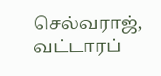செல்வராஜ், வட்டாரப்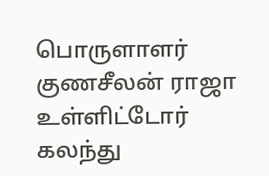பொருளாளர் குணசீலன் ராஜா உள்ளிட்டோர் கலந்து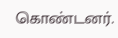கொண்டனர்.